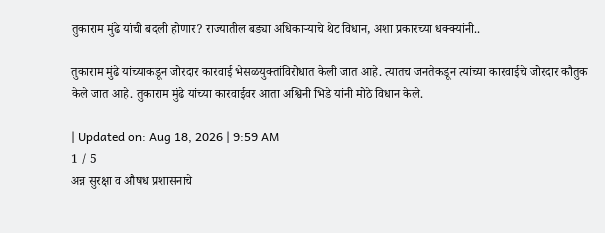तुकाराम मुंढे यांची बदली होणार? राज्यातील बड्या अधिकाऱ्याचे थेट विधान, अशा प्रकारच्या धक्क्यांनी..

तुकाराम मुंढे यांच्याकडून जोरदार कारवाई भेसळयुक्तांविरोधात केली जात आहे. त्यातच जनतेकडून त्यांच्या कारवाईचे जोरदार कौतुक केले जात आहे. तुकाराम मुंढे यांच्या कारवाईवर आता अश्विनी भिडे यांनी मोठे विधान केले.

| Updated on: Aug 18, 2026 | 9:59 AM
1 / 5
अन्न सुरक्षा व औषध प्रशासनाचे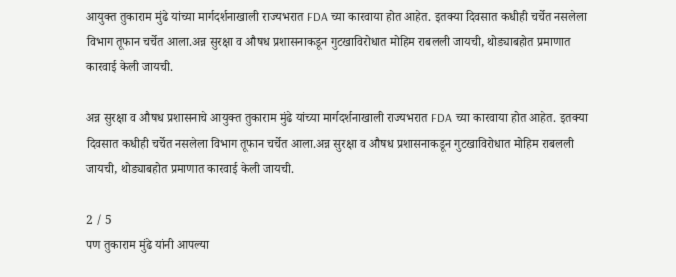आयुक्त तुकाराम मुंढे यांच्या मार्गदर्शनाखाली राज्यभरात FDA च्या कारवाया होत आहेत. इतक्या दिवसात कधीही चर्चेत नसलेला विभाग तूफान चर्चेत आला.अन्न सुरक्षा व औषध प्रशासनाकडून गुटखाविरोधात मोहिम राबलली जायची, थोड्याबहोत प्रमाणात कारवाई केली जायची.

अन्न सुरक्षा व औषध प्रशासनाचे आयुक्त तुकाराम मुंढे यांच्या मार्गदर्शनाखाली राज्यभरात FDA च्या कारवाया होत आहेत. इतक्या दिवसात कधीही चर्चेत नसलेला विभाग तूफान चर्चेत आला.अन्न सुरक्षा व औषध प्रशासनाकडून गुटखाविरोधात मोहिम राबलली जायची, थोड्याबहोत प्रमाणात कारवाई केली जायची.

2 / 5
पण तुकाराम मुंढे यांनी आपल्या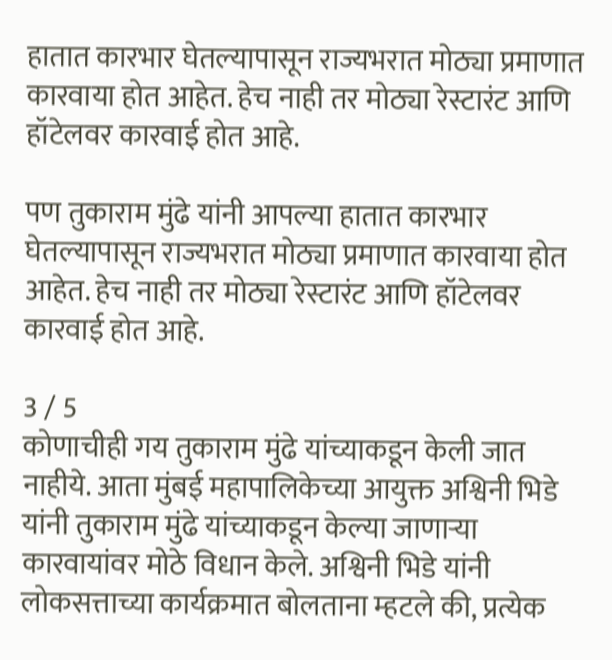हातात कारभार घेतल्यापासून राज्यभरात मोठ्या प्रमाणात कारवाया होत आहेत. हेच नाही तर मोठ्या रेस्टारंट आणि हॉटेलवर कारवाई होत आहे.

पण तुकाराम मुंढे यांनी आपल्या हातात कारभार घेतल्यापासून राज्यभरात मोठ्या प्रमाणात कारवाया होत आहेत. हेच नाही तर मोठ्या रेस्टारंट आणि हॉटेलवर कारवाई होत आहे.

3 / 5
कोणाचीही गय तुकाराम मुंढे यांच्याकडून केली जात नाहीये. आता मुंबई महापालिकेच्या आयुक्त अश्विनी भिडे यांनी तुकाराम मुंढे यांच्याकडून केल्या जाणाऱ्या कारवायांवर मोठे विधान केले. अश्विनी भिडे यांनी लोकसत्ताच्या कार्यक्रमात बोलताना म्हटले की, प्रत्येक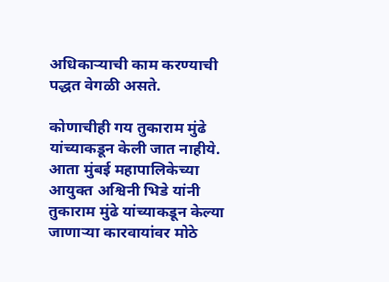अधिकाऱ्याची काम करण्याची पद्धत वेगळी असते.

कोणाचीही गय तुकाराम मुंढे यांच्याकडून केली जात नाहीये. आता मुंबई महापालिकेच्या आयुक्त अश्विनी भिडे यांनी तुकाराम मुंढे यांच्याकडून केल्या जाणाऱ्या कारवायांवर मोठे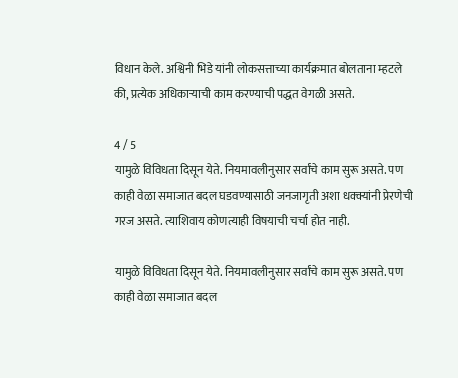विधान केले. अश्विनी भिडे यांनी लोकसत्ताच्या कार्यक्रमात बोलताना म्हटले की, प्रत्येक अधिकाऱ्याची काम करण्याची पद्धत वेगळी असते.

4 / 5
यामुळे विविधता दिसून येते. नियमावलीनुसार सर्वांचे काम सुरू असते. पण काही वेळा समाजात बदल घडवण्यासाठी जनजागृती अशा धक्क्यांनी प्रेरणेची गरज असते. त्याशिवाय कोणत्याही विषयाची चर्चा होत नाही.

यामुळे विविधता दिसून येते. नियमावलीनुसार सर्वांचे काम सुरू असते. पण काही वेळा समाजात बदल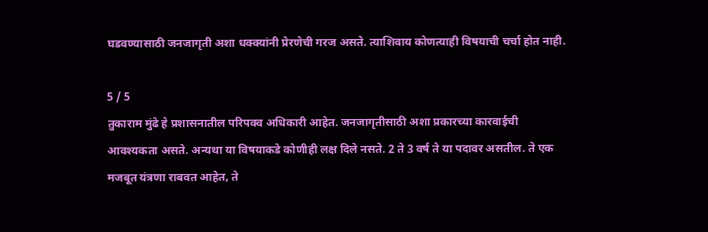घडवण्यासाठी जनजागृती अशा धक्क्यांनी प्रेरणेची गरज असते. त्याशिवाय कोणत्याही विषयाची चर्चा होत नाही.

5 / 5
तुकाराम मुंढे हे प्रशासनातील परिपक्व अधिकारी आहेत. जनजागृतीसाठी अशा प्रकारच्या कारवाईची आवश्यकता असते. अन्यथा या विषयाकडे कोणीही लक्ष दिले नसते. 2 ते 3 वर्ष ते या पदावर असतील. ते एक मजबूत यंत्रणा राबवत आहेत, ते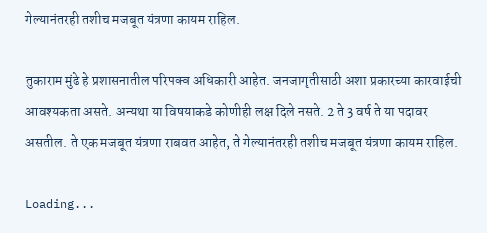गेल्यानंतरही तशीच मजबूत यंत्रणा कायम राहिल.

तुकाराम मुंढे हे प्रशासनातील परिपक्व अधिकारी आहेत. जनजागृतीसाठी अशा प्रकारच्या कारवाईची आवश्यकता असते. अन्यथा या विषयाकडे कोणीही लक्ष दिले नसते. 2 ते 3 वर्ष ते या पदावर असतील. ते एक मजबूत यंत्रणा राबवत आहेत, ते गेल्यानंतरही तशीच मजबूत यंत्रणा कायम राहिल.

Loading...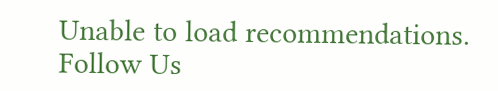Unable to load recommendations.
Follow Us